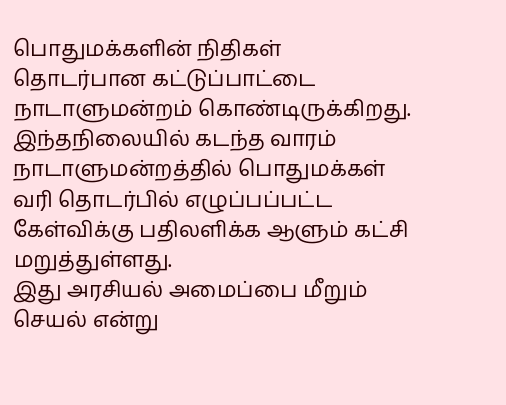பொதுமக்களின் நிதிகள் தொடர்பான கட்டுப்பாட்டை நாடாளுமன்றம் கொண்டிருக்கிறது. இந்தநிலையில் கடந்த வாரம் நாடாளுமன்றத்தில் பொதுமக்கள் வரி தொடர்பில் எழுப்பப்பட்ட கேள்விக்கு பதிலளிக்க ஆளும் கட்சி மறுத்துள்ளது.
இது அரசியல் அமைப்பை மீறும் செயல் என்று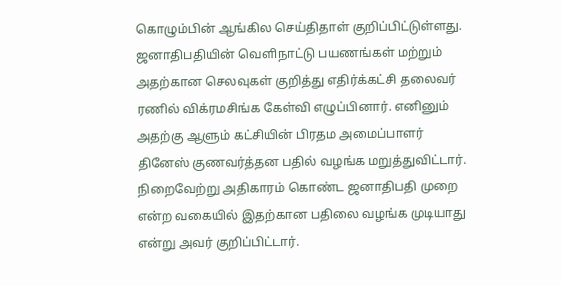கொழும்பின் ஆங்கில செய்திதாள் குறிப்பிட்டுள்ளது.
ஜனாதிபதியின் வெளிநாட்டு பயணங்கள் மற்றும் அதற்கான செலவுகள் குறித்து எதிர்க்கட்சி தலைவர் ரணில் விக்ரமசிங்க கேள்வி எழுப்பினார். எனினும் அதற்கு ஆளும் கட்சியின் பிரதம அமைப்பாளர் தினேஸ் குணவர்த்தன பதில் வழங்க மறுத்துவிட்டார்.
நிறைவேற்று அதிகாரம் கொண்ட ஜனாதிபதி முறை என்ற வகையில் இதற்கான பதிலை வழங்க முடியாது என்று அவர் குறிப்பிட்டார்.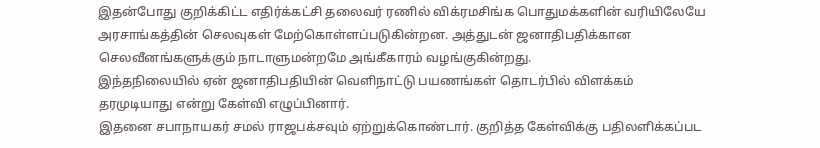இதன்போது குறிக்கிட்ட எதிர்க்கட்சி தலைவர் ரணில் விக்ரமசிங்க பொதுமக்களின் வரியிலேயே அரசாங்கத்தின் செலவுகள் மேற்கொள்ளப்படுகின்றன. அத்துடன் ஜனாதிபதிக்கான செலவீனங்களுக்கும் நாடாளுமன்றமே அங்கீகாரம் வழங்குகின்றது.
இந்தநிலையில் ஏன் ஜனாதிபதியின் வெளிநாட்டு பயணங்கள் தொடர்பில் விளக்கம் தரமுடியாது என்று கேள்வி எழுப்பினார்.
இதனை சபாநாயகர் சமல் ராஜபக்சவும் ஏற்றுக்கொண்டார். குறித்த கேள்விக்கு பதிலளிக்கப்பட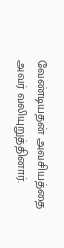வேண்டியதன் அவசியத்தை அவர் வலியுறுத்தினார்.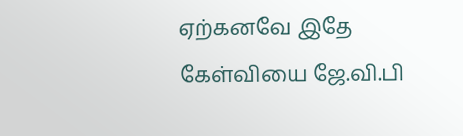ஏற்கனவே இதே கேள்வியை ஜே.வி.பி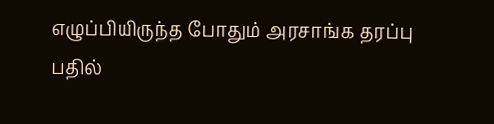எழுப்பியிருந்த போதும் அரசாங்க தரப்பு பதில்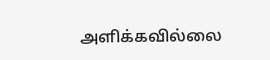அளிக்கவில்லை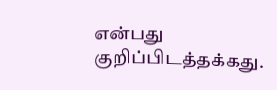என்பது குறிப்பிடத்தக்கது.